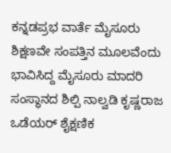ಕನ್ನಡಪ್ರಭ ವಾರ್ತೆ ಮೈಸೂರು
ಶಿಕ್ಷಣವೇ ಸಂಪತ್ತಿನ ಮೂಲವೆಂದು ಭಾವಿಸಿದ್ದ ಮೈಸೂರು ಮಾದರಿ ಸಂಸ್ಥಾನದ ಶಿಲ್ಪಿ ನಾಲ್ವಡಿ ಕೃಷ್ಣರಾಜ ಒಡೆಯರ್ ಶೈಕ್ಷಣಿಕ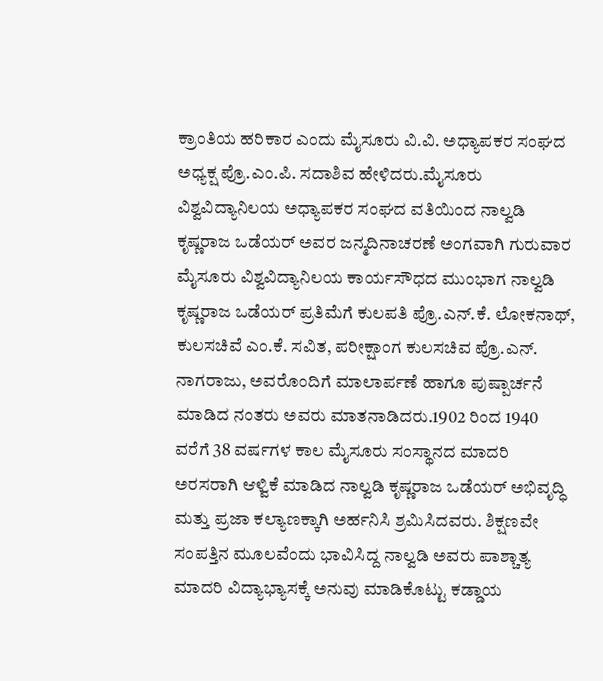ಕ್ರಾಂತಿಯ ಹರಿಕಾರ ಎಂದು ಮೈಸೂರು ವಿ.ವಿ. ಅಧ್ಯಾಪಕರ ಸಂಘದ ಅಧ್ಯಕ್ಷ ಪ್ರೊ.ಎಂ.ಪಿ. ಸದಾಶಿವ ಹೇಳಿದರು.ಮೈಸೂರು ವಿಶ್ವವಿದ್ಯಾನಿಲಯ ಅಧ್ಯಾಪಕರ ಸಂಘದ ವತಿಯಿಂದ ನಾಲ್ವಡಿ ಕೃಷ್ಣರಾಜ ಒಡೆಯರ್ ಅವರ ಜನ್ಮದಿನಾಚರಣೆ ಅಂಗವಾಗಿ ಗುರುವಾರ
ಮೈಸೂರು ವಿಶ್ವವಿದ್ಯಾನಿಲಯ ಕಾರ್ಯಸೌಧದ ಮುಂಭಾಗ ನಾಲ್ವಡಿ ಕೃಷ್ಣರಾಜ ಒಡೆಯರ್ ಪ್ರತಿಮೆಗೆ ಕುಲಪತಿ ಪ್ರೊ.ಎನ್.ಕೆ. ಲೋಕನಾಥ್, ಕುಲಸಚಿವೆ ಎಂ.ಕೆ. ಸವಿತ, ಪರೀಕ್ಷಾಂಗ ಕುಲಸಚಿವ ಪ್ರೊ.ಎನ್. ನಾಗರಾಜು, ಅವರೊಂದಿಗೆ ಮಾಲಾರ್ಪಣೆ ಹಾಗೂ ಪುಷ್ಪಾರ್ಚನೆ ಮಾಡಿದ ನಂತರು ಅವರು ಮಾತನಾಡಿದರು.1902 ರಿಂದ 1940 ವರೆಗೆ 38 ವರ್ಷಗಳ ಕಾಲ ಮೈಸೂರು ಸಂಸ್ಥಾನದ ಮಾದರಿ ಅರಸರಾಗಿ ಆಳ್ವಿಕೆ ಮಾಡಿದ ನಾಲ್ವಡಿ ಕೃಷ್ಣರಾಜ ಒಡೆಯರ್ ಅಭಿವೃದ್ಧಿ ಮತ್ತು ಪ್ರಜಾ ಕಲ್ಯಾಣಕ್ಕಾಗಿ ಅರ್ಹನಿಸಿ ಶ್ರಮಿಸಿದವರು. ಶಿಕ್ಷಣವೇ ಸಂಪತ್ತಿನ ಮೂಲವೆಂದು ಭಾವಿಸಿದ್ದ ನಾಲ್ವಡಿ ಅವರು ಪಾಶ್ಚಾತ್ಯ ಮಾದರಿ ವಿದ್ಯಾಭ್ಯಾಸಕ್ಕೆ ಅನುವು ಮಾಡಿಕೊಟ್ಟು ಕಡ್ಡಾಯ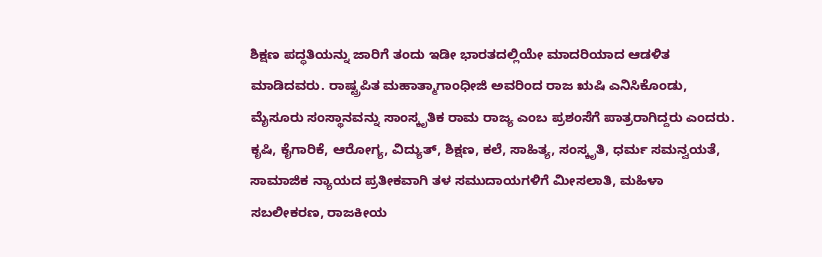ಶಿಕ್ಷಣ ಪದ್ಧತಿಯನ್ನು ಜಾರಿಗೆ ತಂದು ಇಡೀ ಭಾರತದಲ್ಲಿಯೇ ಮಾದರಿಯಾದ ಆಡಳಿತ ಮಾಡಿದವರು. ರಾಷ್ಟ್ರಪಿತ ಮಹಾತ್ಮಾಗಾಂಧೀಜಿ ಅವರಿಂದ ರಾಜ ಋಷಿ ಎನಿಸಿಕೊಂಡು, ಮೈಸೂರು ಸಂಸ್ಥಾನವನ್ನು ಸಾಂಸ್ಕೃತಿಕ ರಾಮ ರಾಜ್ಯ ಎಂಬ ಪ್ರಶಂಸೆಗೆ ಪಾತ್ರರಾಗಿದ್ದರು ಎಂದರು.
ಕೃಷಿ, ಕೈಗಾರಿಕೆ, ಆರೋಗ್ಯ, ವಿದ್ಯುತ್, ಶಿಕ್ಷಣ, ಕಲೆ, ಸಾಹಿತ್ಯ, ಸಂಸ್ಕೃತಿ, ಧರ್ಮ ಸಮನ್ವಯತೆ, ಸಾಮಾಜಿಕ ನ್ಯಾಯದ ಪ್ರತೀಕವಾಗಿ ತಳ ಸಮುದಾಯಗಳಿಗೆ ಮೀಸಲಾತಿ, ಮಹಿಳಾ ಸಬಲೀಕರಣ, ರಾಜಕೀಯ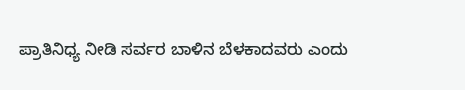ಪ್ರಾತಿನಿಧ್ಯ ನೀಡಿ ಸರ್ವರ ಬಾಳಿನ ಬೆಳಕಾದವರು ಎಂದು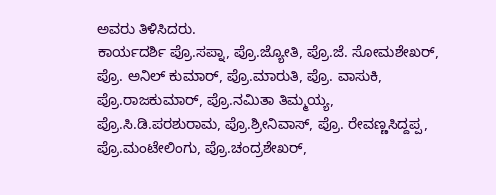ಅವರು ತಿಳಿಸಿದರು.
ಕಾರ್ಯದರ್ಶಿ ಪ್ರೊ.ಸಪ್ನಾ, ಪ್ರೊ.ಜ್ಯೋತಿ, ಪ್ರೊ.ಜೆ. ಸೋಮಶೇಖರ್, ಪ್ರೊ. ಅನಿಲ್ ಕುಮಾರ್, ಪ್ರೊ.ಮಾರುತಿ, ಪ್ರೊ. ವಾಸುಕಿ, ಪ್ರೊ.ರಾಜಕುಮಾರ್, ಪ್ರೊ.ನಮಿತಾ ತಿಮ್ಮಯ್ಯ, ಪ್ರೊ.ಸಿ.ಡಿ.ಪರಶುರಾಮ, ಪ್ರೊ.ಶ್ರೀನಿವಾಸ್, ಪ್ರೊ. ರೇವಣ್ಣಸಿದ್ದಪ್ಪ, ಪ್ರೊ.ಮಂಟೇಲಿಂಗು, ಪ್ರೊ.ಚಂದ್ರಶೇಖರ್,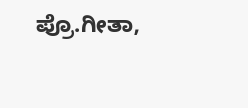ಪ್ರೊ.ಗೀತಾ,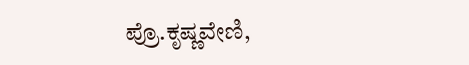ಪ್ರೊ.ಕೃಷ್ಣವೇಣಿ,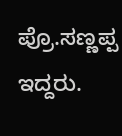ಪ್ರೊ.ಸಣ್ಣಪ್ಪ ಇದ್ದರು.